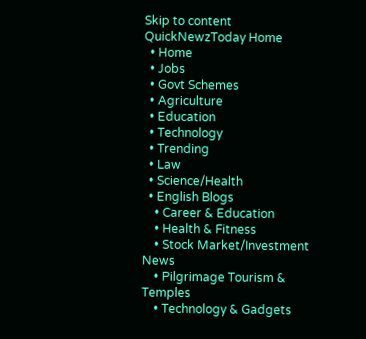Skip to content
QuickNewzToday Home
  • Home
  • Jobs
  • Govt Schemes
  • Agriculture
  • Education
  • Technology
  • Trending
  • Law
  • Science/Health
  • English Blogs
    • Career & Education
    • Health & Fitness
    • Stock Market/Investment News
    • Pilgrimage Tourism & Temples
    • Technology & Gadgets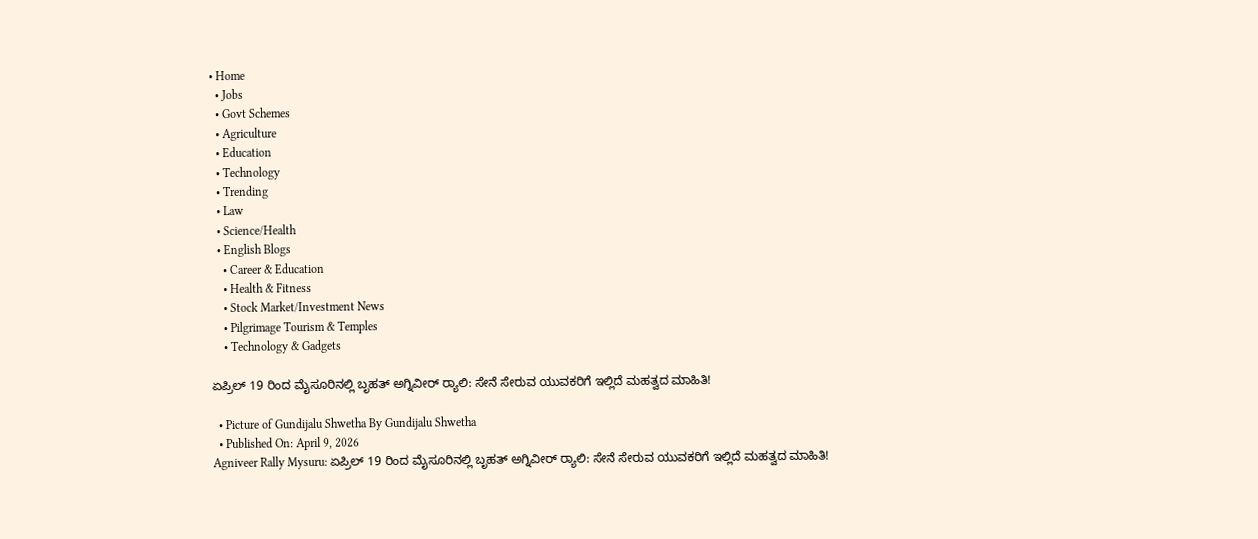• Home
  • Jobs
  • Govt Schemes
  • Agriculture
  • Education
  • Technology
  • Trending
  • Law
  • Science/Health
  • English Blogs
    • Career & Education
    • Health & Fitness
    • Stock Market/Investment News
    • Pilgrimage Tourism & Temples
    • Technology & Gadgets

ಏಪ್ರಿಲ್ 19 ರಿಂದ ಮೈಸೂರಿನಲ್ಲಿ ಬೃಹತ್ ಅಗ್ನಿವೀರ್ ರ‍್ಯಾಲಿ: ಸೇನೆ ಸೇರುವ ಯುವಕರಿಗೆ ಇಲ್ಲಿದೆ ಮಹತ್ವದ ಮಾಹಿತಿ!

  • Picture of Gundijalu Shwetha By Gundijalu Shwetha
  • Published On: April 9, 2026
Agniveer Rally Mysuru: ಏಪ್ರಿಲ್ 19 ರಿಂದ ಮೈಸೂರಿನಲ್ಲಿ ಬೃಹತ್ ಅಗ್ನಿವೀರ್ ರ‍್ಯಾಲಿ: ಸೇನೆ ಸೇರುವ ಯುವಕರಿಗೆ ಇಲ್ಲಿದೆ ಮಹತ್ವದ ಮಾಹಿತಿ!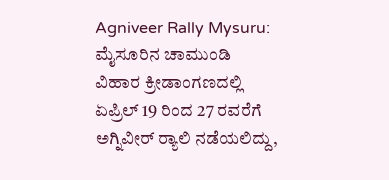Agniveer Rally Mysuru: ಮೈಸೂರಿನ ಚಾಮುಂಡಿ ವಿಹಾರ ಕ್ರೀಡಾಂಗಣದಲ್ಲಿ ಏಪ್ರಿಲ್ 19 ರಿಂದ 27 ರವರೆಗೆ ಅಗ್ನಿವೀರ್ ರ‍್ಯಾಲಿ ನಡೆಯಲಿದ್ದು,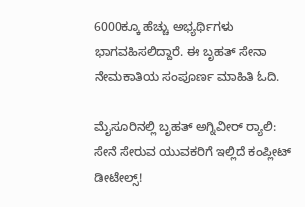6000ಕ್ಕೂ ಹೆಚ್ಚು ಅಭ್ಯರ್ಥಿಗಳು ಭಾಗವಹಿಸಲಿದ್ದಾರೆ. ಈ ಬೃಹತ್ ಸೇನಾ ನೇಮಕಾತಿಯ ಸಂಪೂರ್ಣ ಮಾಹಿತಿ ಓದಿ.

ಮೈಸೂರಿನಲ್ಲಿ ಬೃಹತ್ ಅಗ್ನಿವೀರ್ ರ‍್ಯಾಲಿ: ಸೇನೆ ಸೇರುವ ಯುವಕರಿಗೆ ಇಲ್ಲಿದೆ ಕಂಪ್ಲೀಟ್ ಡೀಟೇಲ್ಸ್!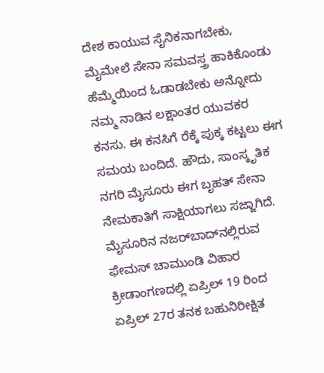ದೇಶ ಕಾಯುವ ಸೈನಿಕನಾಗಬೇಕು, ಮೈಮೇಲೆ ಸೇನಾ ಸಮವಸ್ತ್ರ ಹಾಕಿಕೊಂಡು ಹೆಮ್ಮೆಯಿಂದ ಓಡಾಡಬೇಕು ಅನ್ನೋದು ನಮ್ಮ ನಾಡಿನ ಲಕ್ಷಾಂತರ ಯುವಕರ ಕನಸು. ಈ ಕನಸಿಗೆ ರೆಕ್ಕೆ ಪುಕ್ಕ ಕಟ್ಟಲು ಈಗ ಸಮಯ ಬಂದಿದೆ. ಹೌದು, ಸಾಂಸ್ಕೃತಿಕ ನಗರಿ ಮೈಸೂರು ಈಗ ಬೃಹತ್ ಸೇನಾ ನೇಮಕಾತಿಗೆ ಸಾಕ್ಷಿಯಾಗಲು ಸಜ್ಜಾಗಿದೆ. ಮೈಸೂರಿನ ನಜರ್‌ಬಾದ್‌ನಲ್ಲಿರುವ ಫೇಮಸ್ ಚಾಮುಂಡಿ ವಿಹಾರ ಕ್ರೀಡಾಂಗಣದಲ್ಲಿ ಏಪ್ರಿಲ್ 19 ರಿಂದ ಏಪ್ರಿಲ್ 27ರ ತನಕ ಬಹುನಿರೀಕ್ಷಿತ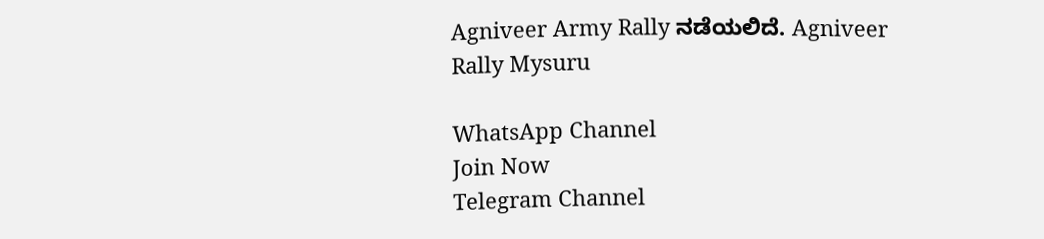Agniveer Army Rally ನಡೆಯಲಿದೆ. Agniveer Rally Mysuru

WhatsApp Channel
Join Now
Telegram Channel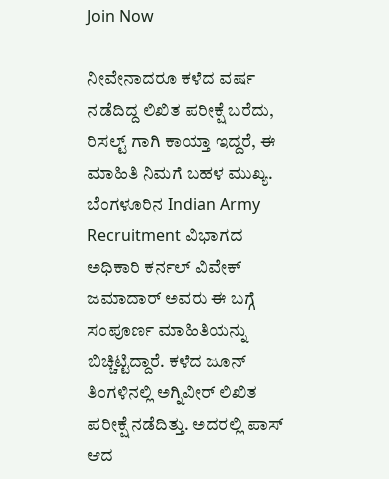Join Now

ನೀವೇನಾದರೂ ಕಳೆದ ವರ್ಷ ನಡೆದಿದ್ದ ಲಿಖಿತ ಪರೀಕ್ಷೆ ಬರೆದು, ರಿಸಲ್ಟ್ ಗಾಗಿ ಕಾಯ್ತಾ ಇದ್ದರೆ, ಈ ಮಾಹಿತಿ ನಿಮಗೆ ಬಹಳ ಮುಖ್ಯ. ಬೆಂಗಳೂರಿನ Indian Army Recruitment ವಿಭಾಗದ ಅಧಿಕಾರಿ ಕರ್ನಲ್ ವಿವೇಕ್ ಜಮಾದಾರ್ ಅವರು ಈ ಬಗ್ಗೆ ಸಂಪೂರ್ಣ ಮಾಹಿತಿಯನ್ನು ಬಿಚ್ಚಿಟ್ಟಿದ್ದಾರೆ. ಕಳೆದ ಜೂನ್ ತಿಂಗಳಿನಲ್ಲಿ ಅಗ್ನಿವೀರ್ ಲಿಖಿತ ಪರೀಕ್ಷೆ ನಡೆದಿತ್ತು. ಅದರಲ್ಲಿ ಪಾಸ್ ಆದ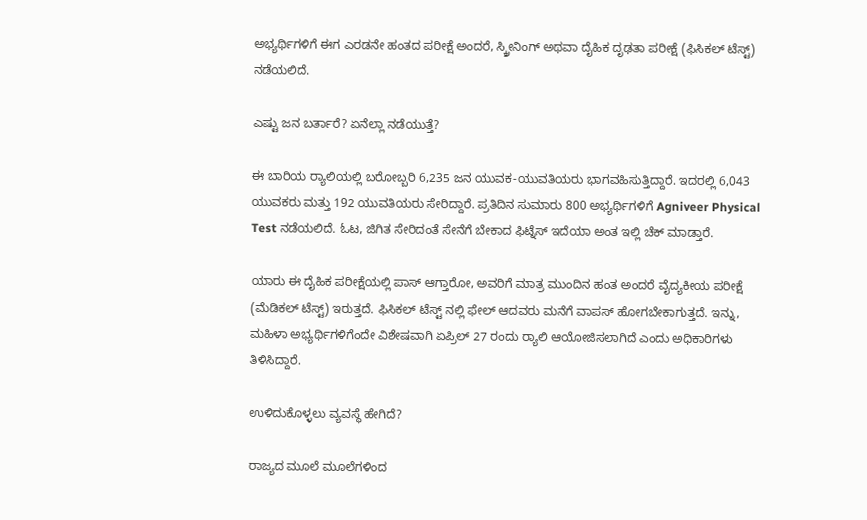ಅಭ್ಯರ್ಥಿಗಳಿಗೆ ಈಗ ಎರಡನೇ ಹಂತದ ಪರೀಕ್ಷೆ ಅಂದರೆ, ಸ್ಕ್ರೀನಿಂಗ್ ಅಥವಾ ದೈಹಿಕ ದೃಢತಾ ಪರೀಕ್ಷೆ (ಫಿಸಿಕಲ್ ಟೆಸ್ಟ್) ನಡೆಯಲಿದೆ.

ಎಷ್ಟು ಜನ ಬರ್ತಾರೆ? ಏನೆಲ್ಲಾ ನಡೆಯುತ್ತೆ?

ಈ ಬಾರಿಯ ರ‍್ಯಾಲಿಯಲ್ಲಿ ಬರೋಬ್ಬರಿ 6,235 ಜನ ಯುವಕ-ಯುವತಿಯರು ಭಾಗವಹಿಸುತ್ತಿದ್ದಾರೆ. ಇದರಲ್ಲಿ 6,043 ಯುವಕರು ಮತ್ತು 192 ಯುವತಿಯರು ಸೇರಿದ್ದಾರೆ. ಪ್ರತಿದಿನ ಸುಮಾರು 800 ಅಭ್ಯರ್ಥಿಗಳಿಗೆ Agniveer Physical Test ನಡೆಯಲಿದೆ. ಓಟ, ಜಿಗಿತ ಸೇರಿದಂತೆ ಸೇನೆಗೆ ಬೇಕಾದ ಫಿಟ್ನೆಸ್ ಇದೆಯಾ ಅಂತ ಇಲ್ಲಿ ಚೆಕ್ ಮಾಡ್ತಾರೆ.

ಯಾರು ಈ ದೈಹಿಕ ಪರೀಕ್ಷೆಯಲ್ಲಿ ಪಾಸ್ ಆಗ್ತಾರೋ, ಅವರಿಗೆ ಮಾತ್ರ ಮುಂದಿನ ಹಂತ ಅಂದರೆ ವೈದ್ಯಕೀಯ ಪರೀಕ್ಷೆ (ಮೆಡಿಕಲ್ ಟೆಸ್ಟ್) ಇರುತ್ತದೆ. ಫಿಸಿಕಲ್ ಟೆಸ್ಟ್ ನಲ್ಲಿ ಫೇಲ್ ಆದವರು ಮನೆಗೆ ವಾಪಸ್ ಹೋಗಬೇಕಾಗುತ್ತದೆ. ಇನ್ನು, ಮಹಿಳಾ ಅಭ್ಯರ್ಥಿಗಳಿಗೆಂದೇ ವಿಶೇಷವಾಗಿ ಏಪ್ರಿಲ್ 27 ರಂದು ರ‍್ಯಾಲಿ ಆಯೋಜಿಸಲಾಗಿದೆ ಎಂದು ಅಧಿಕಾರಿಗಳು ತಿಳಿಸಿದ್ದಾರೆ.

ಉಳಿದುಕೊಳ್ಳಲು ವ್ಯವಸ್ಥೆ ಹೇಗಿದೆ?

ರಾಜ್ಯದ ಮೂಲೆ ಮೂಲೆಗಳಿಂದ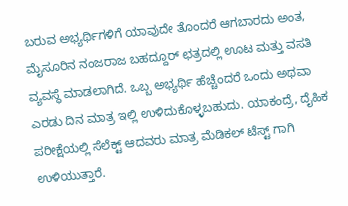ಬರುವ ಅಭ್ಯರ್ಥಿಗಳಿಗೆ ಯಾವುದೇ ತೊಂದರೆ ಆಗಬಾರದು ಅಂತ, ಮೈಸೂರಿನ ನಂಜರಾಜ ಬಹದ್ದೂರ್ ಛತ್ರದಲ್ಲಿ ಊಟ ಮತ್ತು ವಸತಿ ವ್ಯವಸ್ಥೆ ಮಾಡಲಾಗಿದೆ. ಒಬ್ಬ ಅಭ್ಯರ್ಥಿ ಹೆಚ್ಚೆಂದರೆ ಒಂದು ಅಥವಾ ಎರಡು ದಿನ ಮಾತ್ರ ಇಲ್ಲಿ ಉಳಿದುಕೊಳ್ಳಬಹುದು. ಯಾಕಂದ್ರೆ, ದೈಹಿಕ ಪರೀಕ್ಷೆಯಲ್ಲಿ ಸೆಲೆಕ್ಟ್ ಆದವರು ಮಾತ್ರ ಮೆಡಿಕಲ್ ಟೆಸ್ಟ್ ಗಾಗಿ ಉಳಿಯುತ್ತಾರೆ.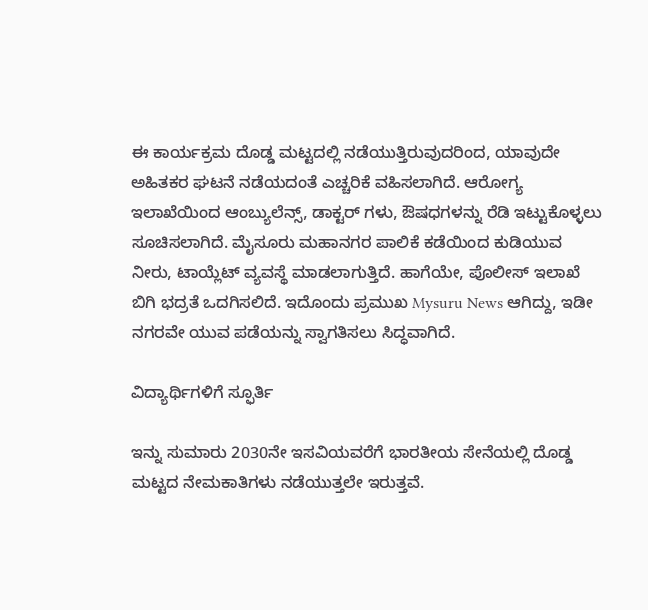ಈ ಕಾರ್ಯಕ್ರಮ ದೊಡ್ಡ ಮಟ್ಟದಲ್ಲಿ ನಡೆಯುತ್ತಿರುವುದರಿಂದ, ಯಾವುದೇ ಅಹಿತಕರ ಘಟನೆ ನಡೆಯದಂತೆ ಎಚ್ಚರಿಕೆ ವಹಿಸಲಾಗಿದೆ. ಆರೋಗ್ಯ ಇಲಾಖೆಯಿಂದ ಆಂಬ್ಯುಲೆನ್ಸ್, ಡಾಕ್ಟರ್ ಗಳು, ಔಷಧಗಳನ್ನು ರೆಡಿ ಇಟ್ಟುಕೊಳ್ಳಲು ಸೂಚಿಸಲಾಗಿದೆ. ಮೈಸೂರು ಮಹಾನಗರ ಪಾಲಿಕೆ ಕಡೆಯಿಂದ ಕುಡಿಯುವ ನೀರು, ಟಾಯ್ಲೆಟ್ ವ್ಯವಸ್ಥೆ ಮಾಡಲಾಗುತ್ತಿದೆ. ಹಾಗೆಯೇ, ಪೊಲೀಸ್ ಇಲಾಖೆ ಬಿಗಿ ಭದ್ರತೆ ಒದಗಿಸಲಿದೆ. ಇದೊಂದು ಪ್ರಮುಖ Mysuru News ಆಗಿದ್ದು, ಇಡೀ ನಗರವೇ ಯುವ ಪಡೆಯನ್ನು ಸ್ವಾಗತಿಸಲು ಸಿದ್ಧವಾಗಿದೆ.

ವಿದ್ಯಾರ್ಥಿಗಳಿಗೆ ಸ್ಫೂರ್ತಿ

ಇನ್ನು ಸುಮಾರು 2030ನೇ ಇಸವಿಯವರೆಗೆ ಭಾರತೀಯ ಸೇನೆಯಲ್ಲಿ ದೊಡ್ಡ ಮಟ್ಟದ ನೇಮಕಾತಿಗಳು ನಡೆಯುತ್ತಲೇ ಇರುತ್ತವೆ.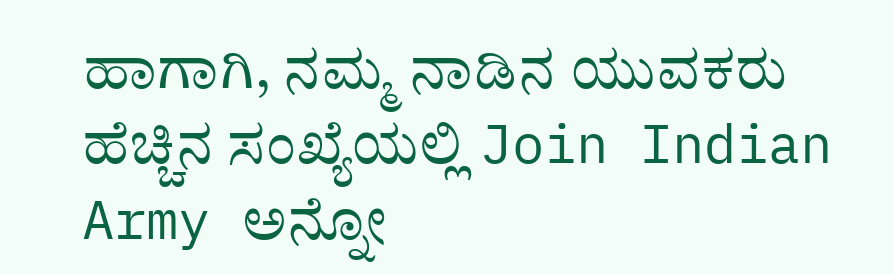ಹಾಗಾಗಿ, ನಮ್ಮ ನಾಡಿನ ಯುವಕರು ಹೆಚ್ಚಿನ ಸಂಖ್ಯೆಯಲ್ಲಿ Join Indian Army ಅನ್ನೋ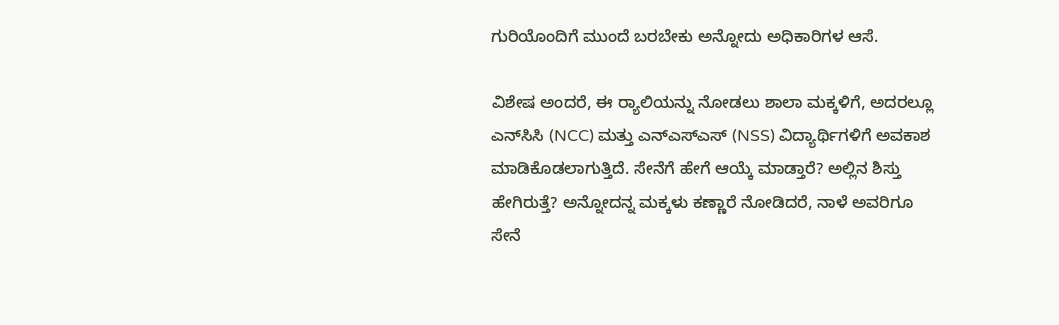ಗುರಿಯೊಂದಿಗೆ ಮುಂದೆ ಬರಬೇಕು ಅನ್ನೋದು ಅಧಿಕಾರಿಗಳ ಆಸೆ.

ವಿಶೇಷ ಅಂದರೆ, ಈ ರ‍್ಯಾಲಿಯನ್ನು ನೋಡಲು ಶಾಲಾ ಮಕ್ಕಳಿಗೆ, ಅದರಲ್ಲೂ ಎನ್‌ಸಿಸಿ (NCC) ಮತ್ತು ಎನ್ಎಸ್ಎಸ್ (NSS) ವಿದ್ಯಾರ್ಥಿಗಳಿಗೆ ಅವಕಾಶ ಮಾಡಿಕೊಡಲಾಗುತ್ತಿದೆ. ಸೇನೆಗೆ ಹೇಗೆ ಆಯ್ಕೆ ಮಾಡ್ತಾರೆ? ಅಲ್ಲಿನ ಶಿಸ್ತು ಹೇಗಿರುತ್ತೆ? ಅನ್ನೋದನ್ನ ಮಕ್ಕಳು ಕಣ್ಣಾರೆ ನೋಡಿದರೆ, ನಾಳೆ ಅವರಿಗೂ ಸೇನೆ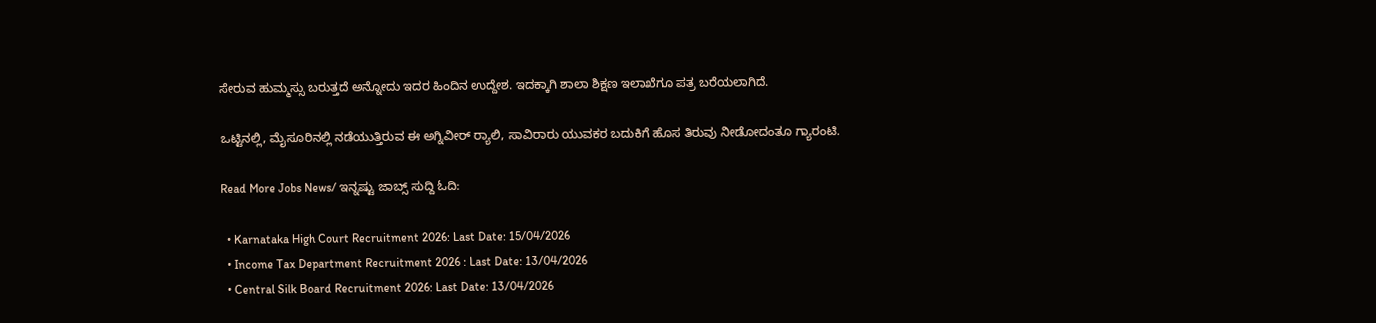ಸೇರುವ ಹುಮ್ಮಸ್ಸು ಬರುತ್ತದೆ ಅನ್ನೋದು ಇದರ ಹಿಂದಿನ ಉದ್ದೇಶ. ಇದಕ್ಕಾಗಿ ಶಾಲಾ ಶಿಕ್ಷಣ ಇಲಾಖೆಗೂ ಪತ್ರ ಬರೆಯಲಾಗಿದೆ.

ಒಟ್ಟಿನಲ್ಲಿ, ಮೈಸೂರಿನಲ್ಲಿ ನಡೆಯುತ್ತಿರುವ ಈ ಅಗ್ನಿವೀರ್ ರ‍್ಯಾಲಿ, ಸಾವಿರಾರು ಯುವಕರ ಬದುಕಿಗೆ ಹೊಸ ತಿರುವು ನೀಡೋದಂತೂ ಗ್ಯಾರಂಟಿ.

Read More Jobs News/ ಇನ್ನಷ್ಟು ಜಾಬ್ಸ್ ಸುದ್ದಿ ಓದಿ:

  • Karnataka High Court Recruitment 2026: Last Date: 15/04/2026
  • Income Tax Department Recruitment 2026 : Last Date: 13/04/2026
  • Central Silk Board Recruitment 2026: Last Date: 13/04/2026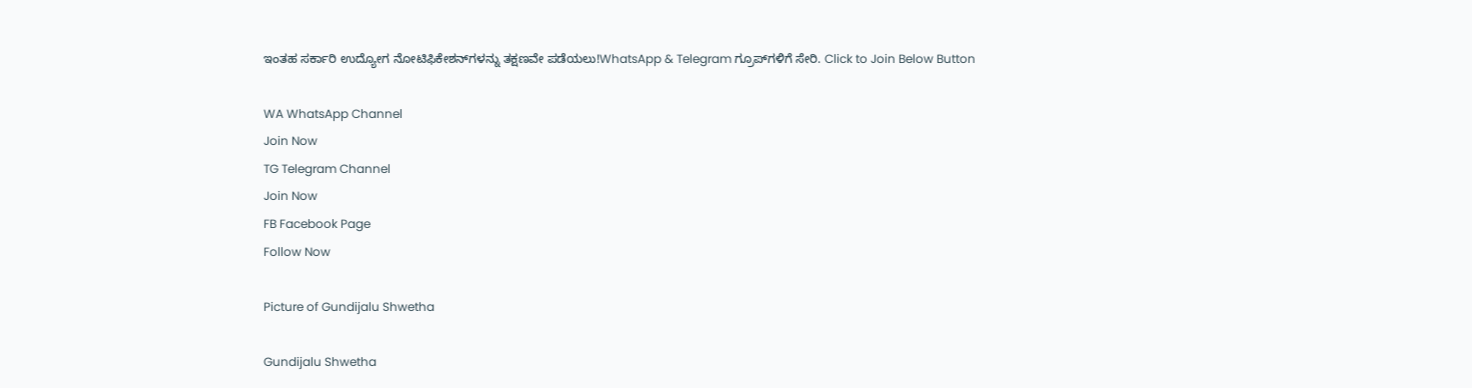ಇಂತಹ ಸರ್ಕಾರಿ ಉದ್ಯೋಗ ನೋಟಿಫಿಕೇಶನ್‌ಗಳನ್ನು ತಕ್ಷಣವೇ ಪಡೆಯಲು!WhatsApp & Telegram ಗ್ರೂಪ್‌ಗಳಿಗೆ ಸೇರಿ. Click to Join Below Button

WA WhatsApp Channel
Join Now
TG Telegram Channel
Join Now
FB Facebook Page
Follow Now

Picture of Gundijalu Shwetha

Gundijalu Shwetha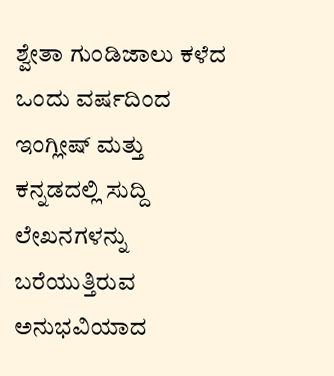ಶ್ವೇತಾ ಗುಂಡಿಜಾಲು ಕಳೆದ ಒಂದು ವರ್ಷದಿಂದ ಇಂಗ್ಲೀಷ್ ಮತ್ತು ಕನ್ನಡದಲ್ಲಿ ಸುದ್ದಿ ಲೇಖನಗಳನ್ನು ಬರೆಯುತ್ತಿರುವ ಅನುಭವಿಯಾದ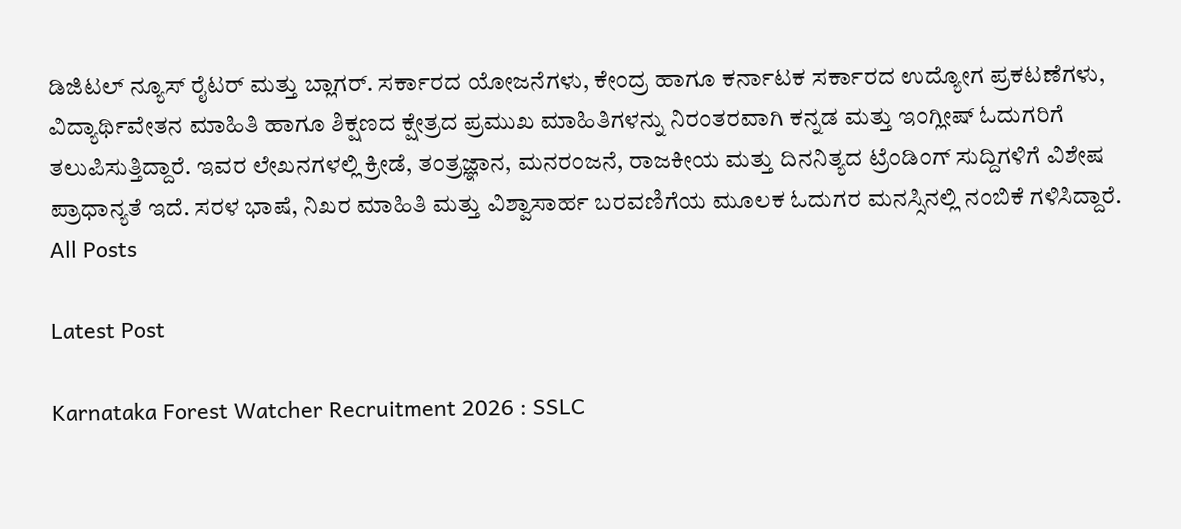ಡಿಜಿಟಲ್ ನ್ಯೂಸ್ ರೈಟರ್ ಮತ್ತು ಬ್ಲಾಗರ್. ಸರ್ಕಾರದ ಯೋಜನೆಗಳು, ಕೇಂದ್ರ ಹಾಗೂ ಕರ್ನಾಟಕ ಸರ್ಕಾರದ ಉದ್ಯೋಗ ಪ್ರಕಟಣೆಗಳು, ವಿದ್ಯಾರ್ಥಿವೇತನ ಮಾಹಿತಿ ಹಾಗೂ ಶಿಕ್ಷಣದ ಕ್ಷೇತ್ರದ ಪ್ರಮುಖ ಮಾಹಿತಿಗಳನ್ನು ನಿರಂತರವಾಗಿ ಕನ್ನಡ ಮತ್ತು ಇಂಗ್ಲೀಷ್ ಓದುಗರಿಗೆ ತಲುಪಿಸುತ್ತಿದ್ದಾರೆ. ಇವರ ಲೇಖನಗಳಲ್ಲಿ ಕ್ರೀಡೆ, ತಂತ್ರಜ್ಞಾನ, ಮನರಂಜನೆ, ರಾಜಕೀಯ ಮತ್ತು ದಿನನಿತ್ಯದ ಟ್ರೆಂಡಿಂಗ್ ಸುದ್ದಿಗಳಿಗೆ ವಿಶೇಷ ಪ್ರಾಧಾನ್ಯತೆ ಇದೆ. ಸರಳ ಭಾಷೆ, ನಿಖರ ಮಾಹಿತಿ ಮತ್ತು ವಿಶ್ವಾಸಾರ್ಹ ಬರವಣಿಗೆಯ ಮೂಲಕ ಓದುಗರ ಮನಸ್ಸಿನಲ್ಲಿ ನಂಬಿಕೆ ಗಳಿಸಿದ್ದಾರೆ.
All Posts

Latest Post

Karnataka Forest Watcher Recruitment 2026 : SSLC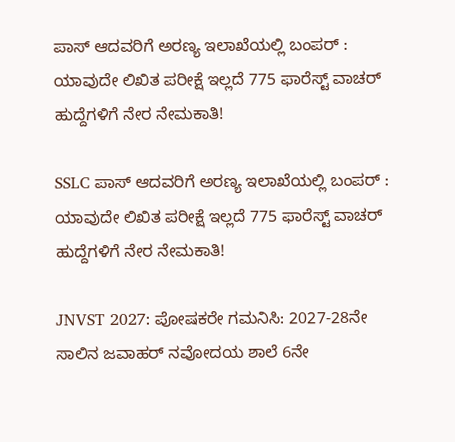ಪಾಸ್ ಆದವರಿಗೆ ಅರಣ್ಯ ಇಲಾಖೆಯಲ್ಲಿ ಬಂಪರ್ : ಯಾವುದೇ ಲಿಖಿತ ಪರೀಕ್ಷೆ ಇಲ್ಲದೆ 775 ಫಾರೆಸ್ಟ್ ವಾಚರ್ ಹುದ್ದೆಗಳಿಗೆ ನೇರ ನೇಮಕಾತಿ!

SSLC ಪಾಸ್ ಆದವರಿಗೆ ಅರಣ್ಯ ಇಲಾಖೆಯಲ್ಲಿ ಬಂಪರ್ : ಯಾವುದೇ ಲಿಖಿತ ಪರೀಕ್ಷೆ ಇಲ್ಲದೆ 775 ಫಾರೆಸ್ಟ್ ವಾಚರ್ ಹುದ್ದೆಗಳಿಗೆ ನೇರ ನೇಮಕಾತಿ!

JNVST 2027: ಪೋಷಕರೇ ಗಮನಿಸಿ: 2027-28ನೇ ಸಾಲಿನ ಜವಾಹರ್ ನವೋದಯ ಶಾಲೆ 6ನೇ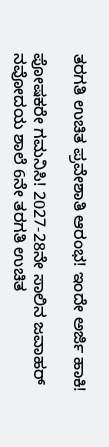ತರಗತಿ ಉಚಿತ ಪ್ರವೇಶಾತಿ ಆರಂಭ! ಇಂದೇ ಅರ್ಜಿ ಹಾಕಿ!

ಪೋಷಕರೇ ಗಮನಿಸಿ! 2027-28ನೇ ಸಾಲಿನ ಜವಾಹರ್ ನವೋದಯ ಶಾಲೆ 6ನೇ ತರಗತಿ ಉಚಿತ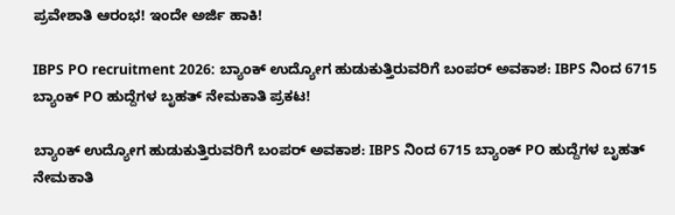ಪ್ರವೇಶಾತಿ ಆರಂಭ! ಇಂದೇ ಅರ್ಜಿ ಹಾಕಿ!

IBPS PO recruitment 2026: ಬ್ಯಾಂಕ್ ಉದ್ಯೋಗ ಹುಡುಕುತ್ತಿರುವರಿಗೆ ಬಂಪರ್ ಅವಕಾಶ: IBPS ನಿಂದ 6715 ಬ್ಯಾಂಕ್ PO ಹುದ್ದೆಗಳ ಬೃಹತ್ ನೇಮಕಾತಿ ಪ್ರಕಟ!

ಬ್ಯಾಂಕ್ ಉದ್ಯೋಗ ಹುಡುಕುತ್ತಿರುವರಿಗೆ ಬಂಪರ್ ಅವಕಾಶ: IBPS ನಿಂದ 6715 ಬ್ಯಾಂಕ್ PO ಹುದ್ದೆಗಳ ಬೃಹತ್ ನೇಮಕಾತಿ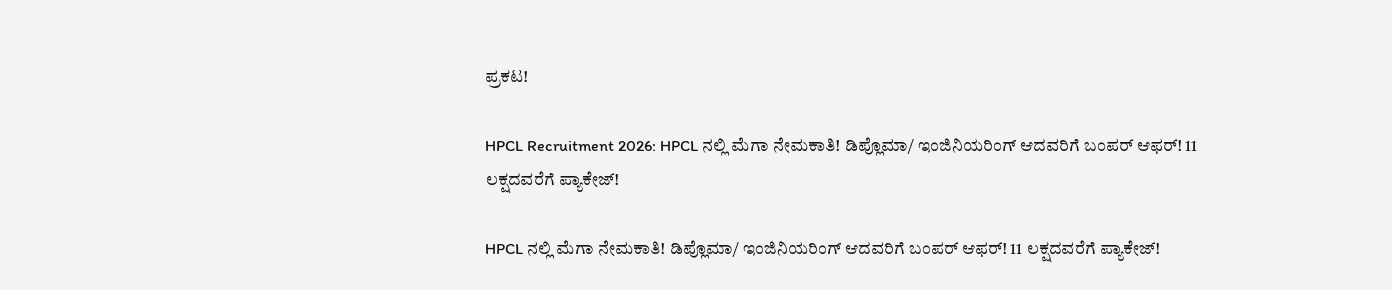ಪ್ರಕಟ!

HPCL Recruitment 2026: HPCL ನಲ್ಲಿ ಮೆಗಾ ನೇಮಕಾತಿ! ಡಿಪ್ಲೊಮಾ/ ಇಂಜಿನಿಯರಿಂಗ್ ಆದವರಿಗೆ ಬಂಪರ್ ಆಫರ್! 11 ಲಕ್ಷದವರೆಗೆ ಪ್ಯಾಕೇಜ್!

HPCL ನಲ್ಲಿ ಮೆಗಾ ನೇಮಕಾತಿ! ಡಿಪ್ಲೊಮಾ/ ಇಂಜಿನಿಯರಿಂಗ್ ಆದವರಿಗೆ ಬಂಪರ್ ಆಫರ್! 11 ಲಕ್ಷದವರೆಗೆ ಪ್ಯಾಕೇಜ್!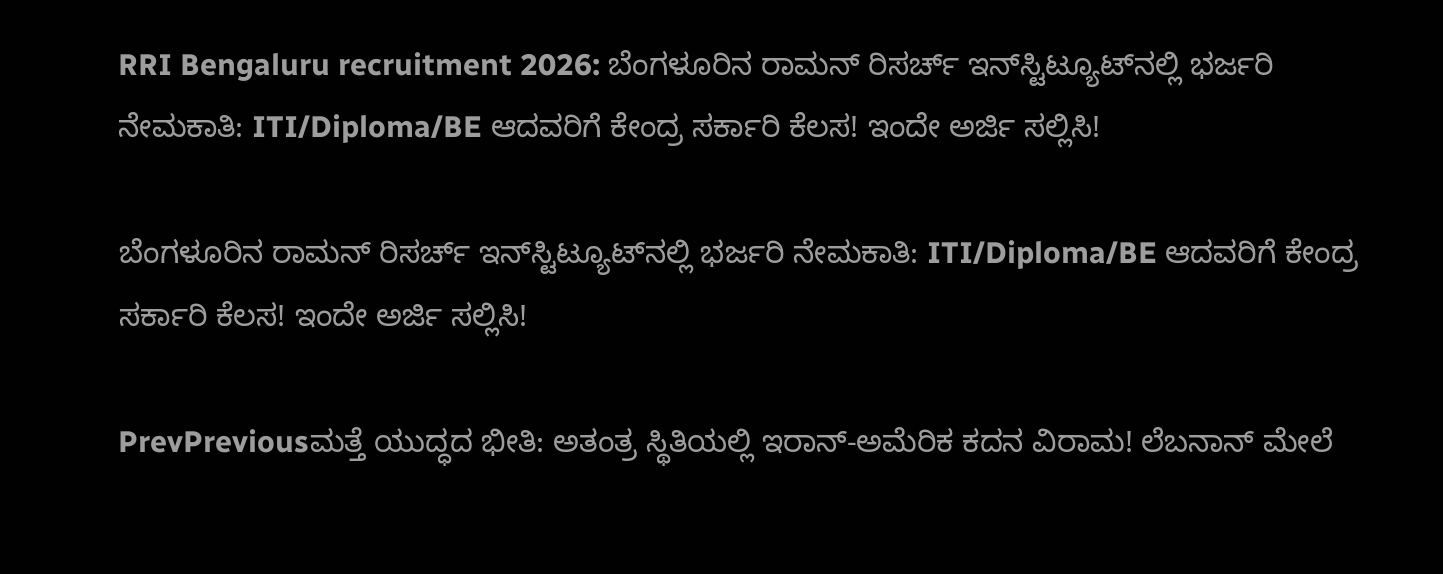RRI Bengaluru recruitment 2026: ಬೆಂಗಳೂರಿನ ರಾಮನ್ ರಿಸರ್ಚ್ ಇನ್‌ಸ್ಟಿಟ್ಯೂಟ್‌ನಲ್ಲಿ ಭರ್ಜರಿ ನೇಮಕಾತಿ: ITI/Diploma/BE ಆದವರಿಗೆ ಕೇಂದ್ರ ಸರ್ಕಾರಿ ಕೆಲಸ! ಇಂದೇ ಅರ್ಜಿ ಸಲ್ಲಿಸಿ!

ಬೆಂಗಳೂರಿನ ರಾಮನ್ ರಿಸರ್ಚ್ ಇನ್‌ಸ್ಟಿಟ್ಯೂಟ್‌ನಲ್ಲಿ ಭರ್ಜರಿ ನೇಮಕಾತಿ: ITI/Diploma/BE ಆದವರಿಗೆ ಕೇಂದ್ರ ಸರ್ಕಾರಿ ಕೆಲಸ! ಇಂದೇ ಅರ್ಜಿ ಸಲ್ಲಿಸಿ!

PrevPreviousಮತ್ತೆ ಯುದ್ಧದ ಭೀತಿ: ಅತಂತ್ರ ಸ್ಥಿತಿಯಲ್ಲಿ ಇರಾನ್-ಅಮೆರಿಕ ಕದನ ವಿರಾಮ! ಲೆಬನಾನ್ ಮೇಲೆ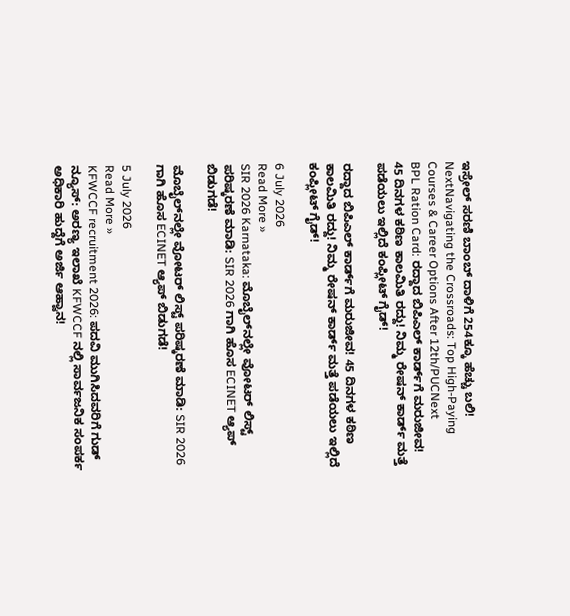ಇಸ್ರೇಲ್ ಸರಣಿ ಬಾಂಬ್ ದಾಳಿಗೆ 254ಕ್ಕೂ ಹೆಚ್ಚು ಬಲಿ!
NextNavigating the Crossroads: Top High-Paying Courses & Career Options After 12th/PUCNext
BPL Ration Card: ರದ್ದಾದ ಬಿಪಿಎಲ್ ಕಾರ್ಡ್‌ಗೆ ಮರುಜೀವ! 45 ದಿನಗಳ ಕಠಿಣ ಕಾಲಮಿತಿ ರದ್ದು! ನಿಮ್ಮ ರೇಷನ್ ಕಾರ್ಡ್ ಮತ್ತೆ ಪಡೆಯಲು ಇಲ್ಲಿದೆ ಕಂಪ್ಲೀಟ್ ಗೈಡ್!

ರದ್ದಾದ ಬಿಪಿಎಲ್ ಕಾರ್ಡ್‌ಗೆ ಮರುಜೀವ! 45 ದಿನಗಳ ಕಠಿಣ ಕಾಲಮಿತಿ ರದ್ದು! ನಿಮ್ಮ ರೇಷನ್ ಕಾರ್ಡ್ ಮತ್ತೆ ಪಡೆಯಲು ಇಲ್ಲಿದೆ ಕಂಪ್ಲೀಟ್ ಗೈಡ್!

6 July 2026
Read More »
SIR 2026 Karnataka: ಮೊಬೈಲ್‌ನಲ್ಲೇ ವೋಟರ್ ಲಿಸ್ಟ್ ಪರಿಷ್ಕರಣೆ ಮಾಡಿ: SIR 2026 ಗಾಗಿ ಹೊಸ ECINET ಆ್ಯಪ್ ಬಿಡುಗಡೆ!

ಮೊಬೈಲ್‌ನಲ್ಲೇ ವೋಟರ್ ಲಿಸ್ಟ್ ಪರಿಷ್ಕರಣೆ ಮಾಡಿ: SIR 2026 ಗಾಗಿ ಹೊಸ ECINET ಆ್ಯಪ್ ಬಿಡುಗಡೆ!

5 July 2026
Read More »
KFWCCF recruitment 2026: ಪದವಿ ಮುಗಿಸಿದವರಿಗೆ ಗುಡ್ ನ್ಯೂಸ್: ಅರಣ್ಯ ಇಲಾಖೆ KFWCCF ನಲ್ಲಿ ಸಾರ್ವಜನಿಕ ಸಂಪರ್ಕ ಅಧಿಕಾರಿ ಹುದ್ದೆಗೆ ಅರ್ಜಿ ಆಹ್ವಾನ!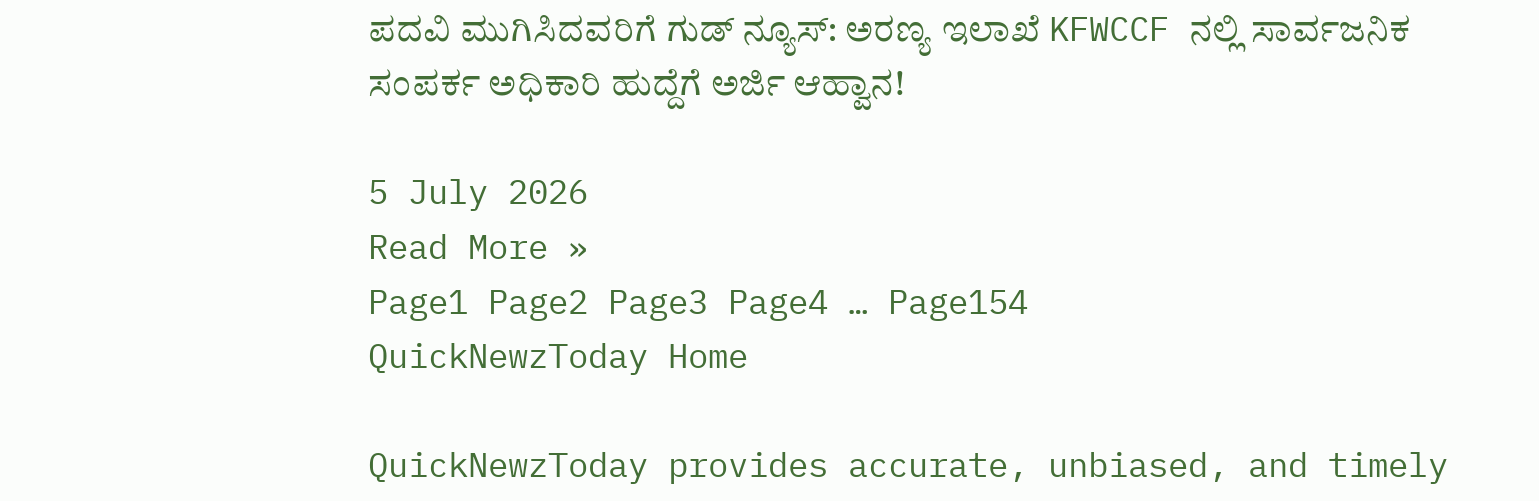ಪದವಿ ಮುಗಿಸಿದವರಿಗೆ ಗುಡ್ ನ್ಯೂಸ್: ಅರಣ್ಯ ಇಲಾಖೆ KFWCCF ನಲ್ಲಿ ಸಾರ್ವಜನಿಕ ಸಂಪರ್ಕ ಅಧಿಕಾರಿ ಹುದ್ದೆಗೆ ಅರ್ಜಿ ಆಹ್ವಾನ!

5 July 2026
Read More »
Page1 Page2 Page3 Page4 … Page154
QuickNewzToday Home

QuickNewzToday provides accurate, unbiased, and timely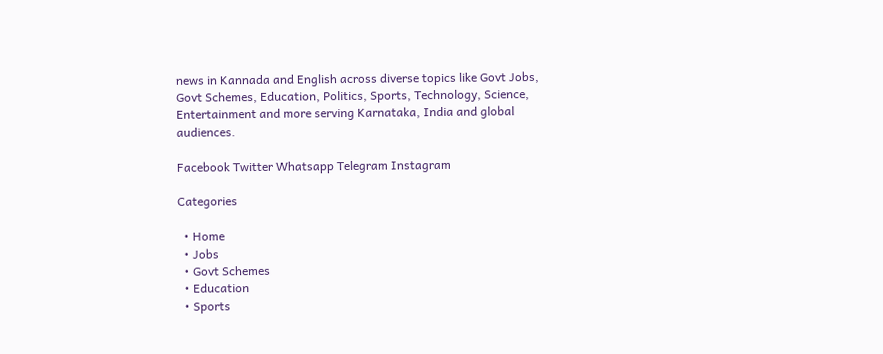news in Kannada and English across diverse topics like Govt Jobs, Govt Schemes, Education, Politics, Sports, Technology, Science, Entertainment and more serving Karnataka, India and global audiences.

Facebook Twitter Whatsapp Telegram Instagram

Categories

  • Home
  • Jobs
  • Govt Schemes
  • Education
  • Sports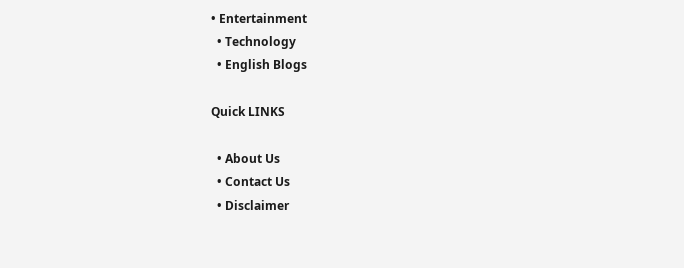• Entertainment
  • Technology
  • English Blogs

Quick LINKS

  • About Us
  • Contact Us
  • Disclaimer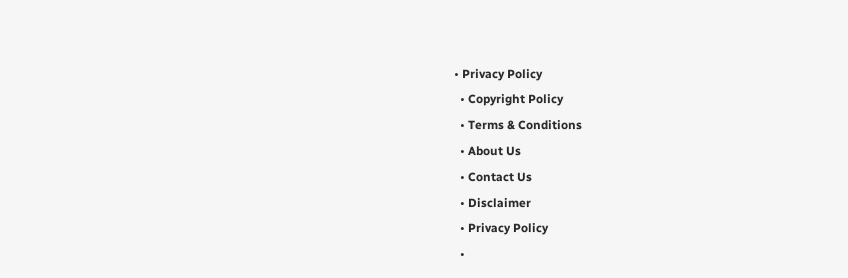• Privacy Policy
  • Copyright Policy
  • Terms & Conditions
  • About Us
  • Contact Us
  • Disclaimer
  • Privacy Policy
  •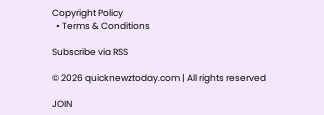Copyright Policy
  • Terms & Conditions

Subscribe via RSS

© 2026 quicknewztoday.com | All rights reserved

JOIN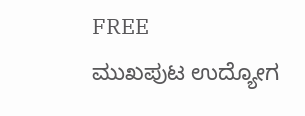FREE
ಮುಖಪುಟ ಉದ್ಯೋಗ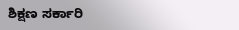ಶಿಕ್ಷಣ ಸರ್ಕಾರಿ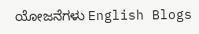ಯೋಜನೆಗಳು English Blogs